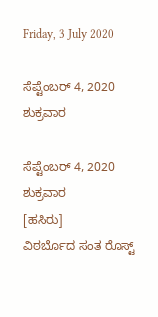Friday, 3 July 2020

ಸೆಪ್ಟೆಂಬರ್ 4, 2020 ಶುಕ್ರವಾರ

ಸೆಪ್ಟೆಂಬರ್ 4, 2020 ಶುಕ್ರವಾರ                        [ಹಸಿರು]
ವಿಠರ್ಬೊದ ಸಂತ ರೊಸ್ಟ್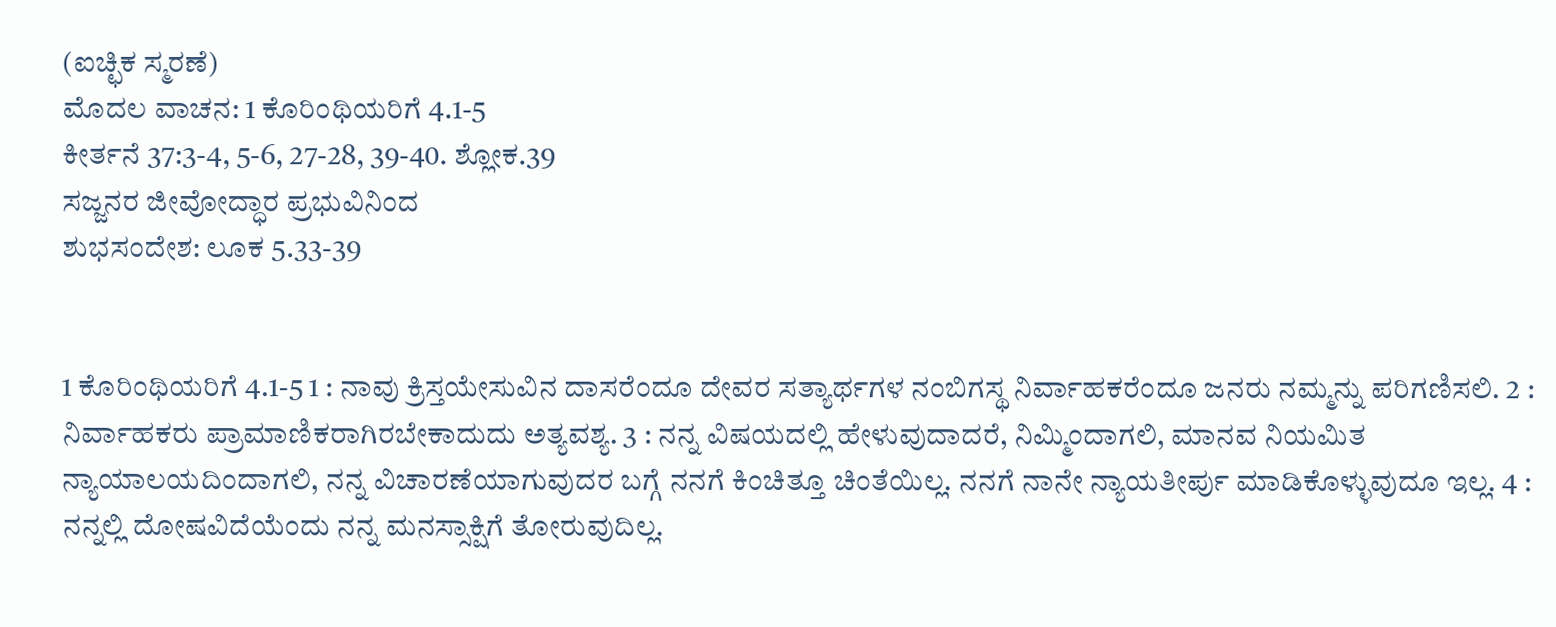(ಐಚ್ಛಿಕ ಸ್ಮರಣೆ)
ಮೊದಲ ವಾಚನ: 1 ಕೊರಿಂಥಿಯರಿಗೆ 4.1-5
ಕೀರ್ತನೆ 37:3-4, 5-6, 27-28, 39-40. ಶ್ಲೋಕ.39
ಸಜ್ಜನರ ಜೀವೋದ್ಧಾರ ಪ್ರಭುವಿನಿಂದ
ಶುಭಸಂದೇಶ: ಲೂಕ 5.33-39


1 ಕೊರಿಂಥಿಯರಿಗೆ 4.1-5 1 : ನಾವು ಕ್ರಿಸ್ತಯೇಸುವಿನ ದಾಸರೆಂದೂ ದೇವರ ಸತ್ಯಾರ್ಥಗಳ ನಂಬಿಗಸ್ಥ ನಿರ್ವಾಹಕರೆಂದೂ ಜನರು ನಮ್ಮನ್ನು ಪರಿಗಣಿಸಲಿ. 2 : ನಿರ್ವಾಹಕರು ಪ್ರಾಮಾಣಿಕರಾಗಿರಬೇಕಾದುದು ಅತ್ಯವಶ್ಯ. 3 : ನನ್ನ ವಿಷಯದಲ್ಲಿ ಹೇಳುವುದಾದರೆ, ನಿಮ್ಮಿಂದಾಗಲಿ, ಮಾನವ ನಿಯಮಿತ ನ್ಯಾಯಾಲಯದಿಂದಾಗಲಿ, ನನ್ನ ವಿಚಾರಣೆಯಾಗುವುದರ ಬಗ್ಗೆ ನನಗೆ ಕಿಂಚಿತ್ತೂ ಚಿಂತೆಯಿಲ್ಲ. ನನಗೆ ನಾನೇ ನ್ಯಾಯತೀರ್ಪು ಮಾಡಿಕೊಳ್ಳುವುದೂ ಇಲ್ಲ. 4 : ನನ್ನಲ್ಲಿ ದೋಷವಿದೆಯೆಂದು ನನ್ನ ಮನಸ್ಸಾಕ್ಷಿಗೆ ತೋರುವುದಿಲ್ಲ.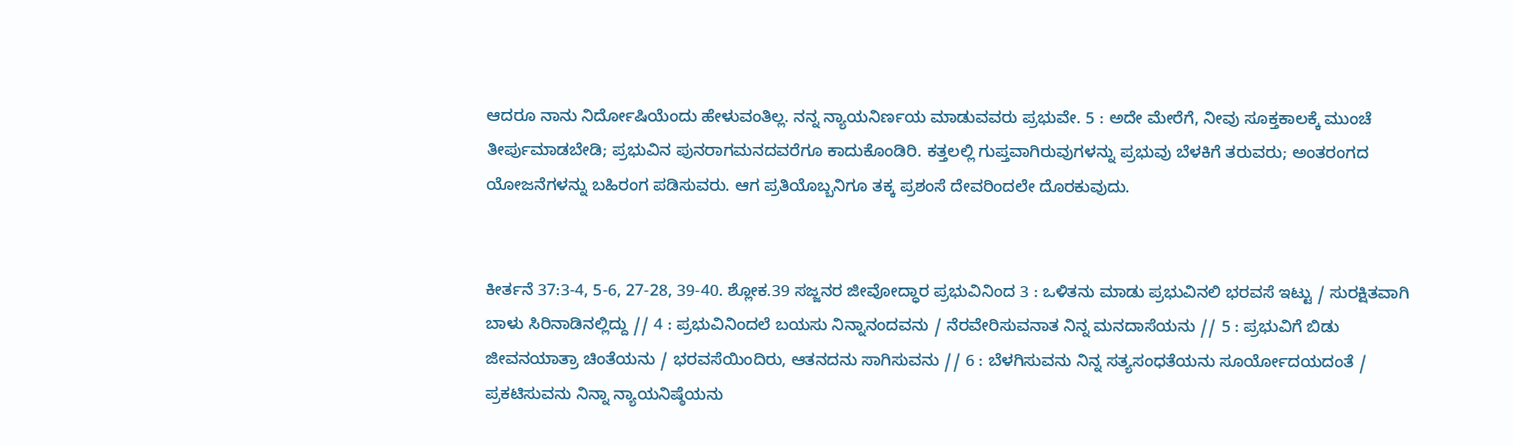ಆದರೂ ನಾನು ನಿರ್ದೋಷಿಯೆಂದು ಹೇಳುವಂತಿಲ್ಲ. ನನ್ನ ನ್ಯಾಯನಿರ್ಣಯ ಮಾಡುವವರು ಪ್ರಭುವೇ. 5 : ಅದೇ ಮೇರೆಗೆ, ನೀವು ಸೂಕ್ತಕಾಲಕ್ಕೆ ಮುಂಚೆ ತೀರ್ಪುಮಾಡಬೇಡಿ; ಪ್ರಭುವಿನ ಪುನರಾಗಮನದವರೆಗೂ ಕಾದುಕೊಂಡಿರಿ. ಕತ್ತಲಲ್ಲಿ ಗುಪ್ತವಾಗಿರುವುಗಳನ್ನು ಪ್ರಭುವು ಬೆಳಕಿಗೆ ತರುವರು; ಅಂತರಂಗದ ಯೋಜನೆಗಳನ್ನು ಬಹಿರಂಗ ಪಡಿಸುವರು. ಆಗ ಪ್ರತಿಯೊಬ್ಬನಿಗೂ ತಕ್ಕ ಪ್ರಶಂಸೆ ದೇವರಿಂದಲೇ ದೊರಕುವುದು.


ಕೀರ್ತನೆ 37:3-4, 5-6, 27-28, 39-40. ಶ್ಲೋಕ.39 ಸಜ್ಜನರ ಜೀವೋದ್ಧಾರ ಪ್ರಭುವಿನಿಂದ 3 : ಒಳಿತನು ಮಾಡು ಪ್ರಭುವಿನಲಿ ಭರವಸೆ ಇಟ್ಟು / ಸುರಕ್ಷಿತವಾಗಿ ಬಾಳು ಸಿರಿನಾಡಿನಲ್ಲಿದ್ದು // 4 : ಪ್ರಭುವಿನಿಂದಲೆ ಬಯಸು ನಿನ್ನಾನಂದವನು / ನೆರವೇರಿಸುವನಾತ ನಿನ್ನ ಮನದಾಸೆಯನು // 5 : ಪ್ರಭುವಿಗೆ ಬಿಡು ಜೀವನಯಾತ್ರಾ ಚಿಂತೆಯನು / ಭರವಸೆಯಿಂದಿರು, ಆತನದನು ಸಾಗಿಸುವನು // 6 : ಬೆಳಗಿಸುವನು ನಿನ್ನ ಸತ್ಯಸಂಧತೆಯನು ಸೂರ್ಯೋದಯದಂತೆ / ಪ್ರಕಟಿಸುವನು ನಿನ್ನಾ ನ್ಯಾಯನಿಷ್ಠೆಯನು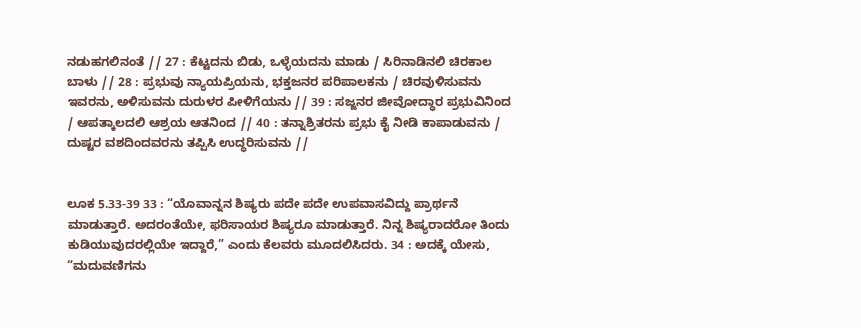ನಡುಹಗಲಿನಂತೆ // 27 : ಕೆಟ್ಟದನು ಬಿಡು, ಒಳ್ಳೆಯದನು ಮಾಡು / ಸಿರಿನಾಡಿನಲಿ ಚಿರಕಾಲ ಬಾಳು // 28 : ಪ್ರಭುವು ನ್ಯಾಯಪ್ರಿಯನು, ಭಕ್ತಜನರ ಪರಿಪಾಲಕನು / ಚಿರವುಳಿಸುವನು ಇವರನು, ಅಳಿಸುವನು ದುರುಳರ ಪೀಳಿಗೆಯನು // 39 : ಸಜ್ಜನರ ಜೀವೋದ್ಧಾರ ಪ್ರಭುವಿನಿಂದ / ಆಪತ್ಕಾಲದಲಿ ಆಶ್ರಯ ಆತನಿಂದ // 40 : ತನ್ನಾಶ್ರಿತರನು ಪ್ರಭು ಕೈ ನೀಡಿ ಕಾಪಾಡುವನು / ದುಷ್ಟರ ವಶದಿಂದವರನು ತಪ್ಪಿಸಿ ಉದ್ಧರಿಸುವನು //


ಲೂಕ 5.33-39 33 : “ಯೊವಾನ್ನನ ಶಿಷ್ಯರು ಪದೇ ಪದೇ ಉಪವಾಸವಿದ್ದು ಪ್ರಾರ್ಥನೆ ಮಾಡುತ್ತಾರೆ. ಅದರಂತೆಯೇ, ಫರಿಸಾಯರ ಶಿಷ್ಯರೂ ಮಾಡುತ್ತಾರೆ. ನಿನ್ನ ಶಿಷ್ಯರಾದರೋ ತಿಂದು ಕುಡಿಯುವುದರಲ್ಲಿಯೇ ಇದ್ದಾರೆ,” ಎಂದು ಕೆಲವರು ಮೂದಲಿಸಿದರು. 34 : ಅದಕ್ಕೆ ಯೇಸು, “ಮದುವಣಿಗನು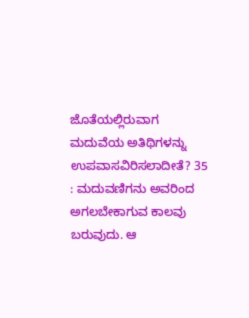ಜೊತೆಯಲ್ಲಿರುವಾಗ ಮದುವೆಯ ಅತಿಥಿಗಳನ್ನು ಉಪವಾಸವಿರಿಸಲಾದೀತೆ? 35 : ಮದುವಣಿಗನು ಅವರಿಂದ ಅಗಲಬೇಕಾಗುವ ಕಾಲವು ಬರುವುದು. ಆ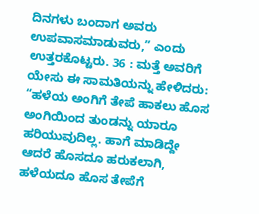ದಿನಗಳು ಬಂದಾಗ ಅವರು ಉಪವಾಸಮಾಡುವರು,” ಎಂದು ಉತ್ತರಕೊಟ್ಟರು. 36 : ಮತ್ತೆ ಅವರಿಗೆ ಯೇಸು ಈ ಸಾಮತಿಯನ್ನು ಹೇಳಿದರು: “ಹಳೆಯ ಅಂಗಿಗೆ ತೇಪೆ ಹಾಕಲು ಹೊಸ ಅಂಗಿಯಿಂದ ತುಂಡನ್ನು ಯಾರೂ ಹರಿಯುವುದಿಲ್ಲ. ಹಾಗೆ ಮಾಡಿದ್ದೇ ಆದರೆ ಹೊಸದೂ ಹರುಕಲಾಗಿ, ಹಳೆಯದೂ ಹೊಸ ತೇಪೆಗೆ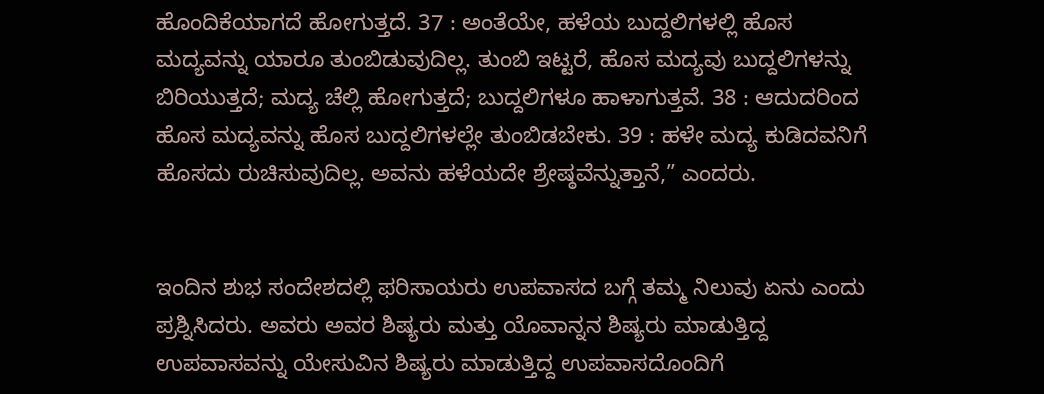ಹೊಂದಿಕೆಯಾಗದೆ ಹೋಗುತ್ತದೆ. 37 : ಅಂತೆಯೇ, ಹಳೆಯ ಬುದ್ದಲಿಗಳಲ್ಲಿ ಹೊಸ ಮದ್ಯವನ್ನು ಯಾರೂ ತುಂಬಿಡುವುದಿಲ್ಲ. ತುಂಬಿ ಇಟ್ಟರೆ, ಹೊಸ ಮದ್ಯವು ಬುದ್ದಲಿಗಳನ್ನು ಬಿರಿಯುತ್ತದೆ; ಮದ್ಯ ಚೆಲ್ಲಿ ಹೋಗುತ್ತದೆ; ಬುದ್ದಲಿಗಳೂ ಹಾಳಾಗುತ್ತವೆ. 38 : ಆದುದರಿಂದ ಹೊಸ ಮದ್ಯವನ್ನು ಹೊಸ ಬುದ್ದಲಿಗಳಲ್ಲೇ ತುಂಬಿಡಬೇಕು. 39 : ಹಳೇ ಮದ್ಯ ಕುಡಿದವನಿಗೆ ಹೊಸದು ರುಚಿಸುವುದಿಲ್ಲ. ಅವನು ಹಳೆಯದೇ ಶ್ರೇಷ್ಠವೆನ್ನುತ್ತಾನೆ,” ಎಂದರು.


ಇಂದಿನ ಶುಭ ಸಂದೇಶದಲ್ಲಿ ಫರಿಸಾಯರು ಉಪವಾಸದ ಬಗ್ಗೆ ತಮ್ಮ ನಿಲುವು ಏನು ಎಂದು ಪ್ರಶ್ನಿಸಿದರು. ಅವರು ಅವರ ಶಿಷ್ಯರು ಮತ್ತು ಯೊವಾನ್ನನ ಶಿಷ್ಯರು ಮಾಡುತ್ತಿದ್ದ ಉಪವಾಸವನ್ನು ಯೇಸುವಿನ ಶಿಷ್ಯರು ಮಾಡುತ್ತಿದ್ದ ಉಪವಾಸದೊಂದಿಗೆ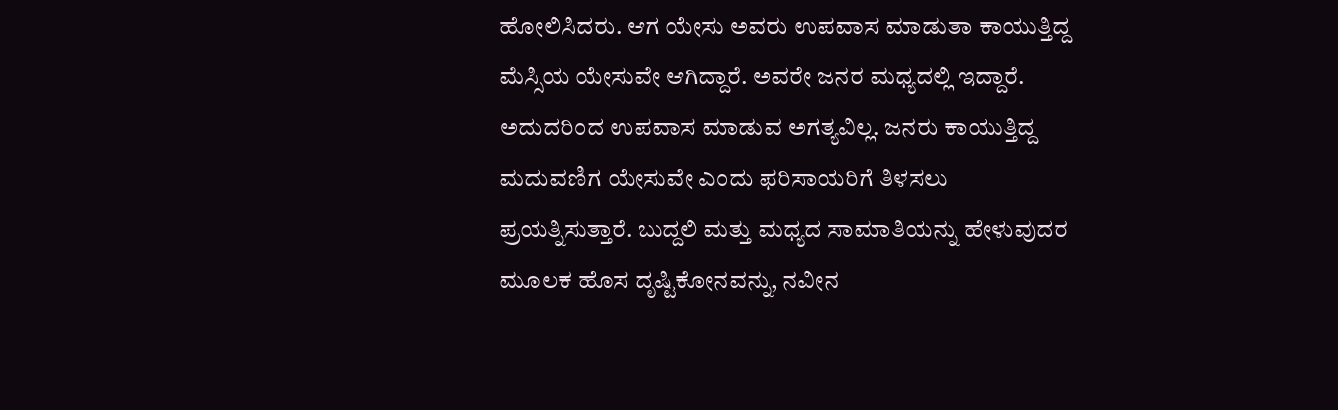ಹೋಲಿಸಿದರು. ಆಗ ಯೇಸು ಅವರು ಉಪವಾಸ ಮಾಡುತಾ ಕಾಯುತ್ತಿದ್ದ ಮೆಸ್ಸಿಯ ಯೇಸುವೇ ಆಗಿದ್ದಾರೆ. ಅವರೇ ಜನರ ಮಧ್ಯದಲ್ಲಿ ಇದ್ದಾರೆ. ಅದುದರಿಂದ ಉಪವಾಸ ಮಾಡುವ ಅಗತ್ಯವಿಲ್ಲ. ಜನರು ಕಾಯುತ್ತಿದ್ದ ಮದುವಣಿಗ ಯೇಸುವೇ ಎಂದು ಫರಿಸಾಯರಿಗೆ ತಿಳಸಲು ಪ್ರಯತ್ನಿಸುತ್ತಾರೆ. ಬುದ್ದಲಿ ಮತ್ತು ಮಧ್ಯದ ಸಾಮಾತಿಯನ್ನು ಹೇಳುವುದರ ಮೂಲಕ ಹೊಸ ದೃಷ್ಟಿಕೋನವನ್ನು, ನವೀನ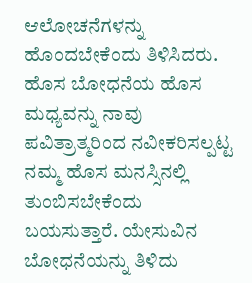ಆಲೋಚನೆಗಳನ್ನು ಹೊಂದಬೇಕೆಂದು ತಿಳಿಸಿದರು. ಹೊಸ ಬೋಧನೆಯ ಹೊಸ ಮಧ್ಯವನ್ನು ನಾವು ಪವಿತ್ರಾತ್ಮರಿಂದ ನವೀಕರಿಸಲ್ಪಟ್ಟ ನಮ್ಮ ಹೊಸ ಮನಸ್ಸಿನಲ್ಲಿ ತುಂಬಿಸಬೇಕೆಂದು ಬಯಸುತ್ತಾರೆ. ಯೇಸುವಿನ ಬೋಧನೆಯನ್ನು ತಿಳಿದು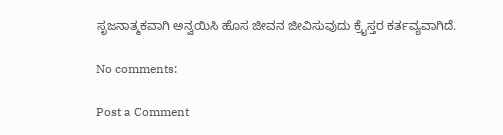ಸೃಜನಾತ್ಮಕವಾಗಿ ಅನ್ವಯಿಸಿ ಹೊಸ ಜೀವನ ಜೀವಿಸುವುದು ಕ್ರೈಸ್ತರ ಕರ್ತವ್ಯವಾಗಿದೆ.

No comments:

Post a Comment